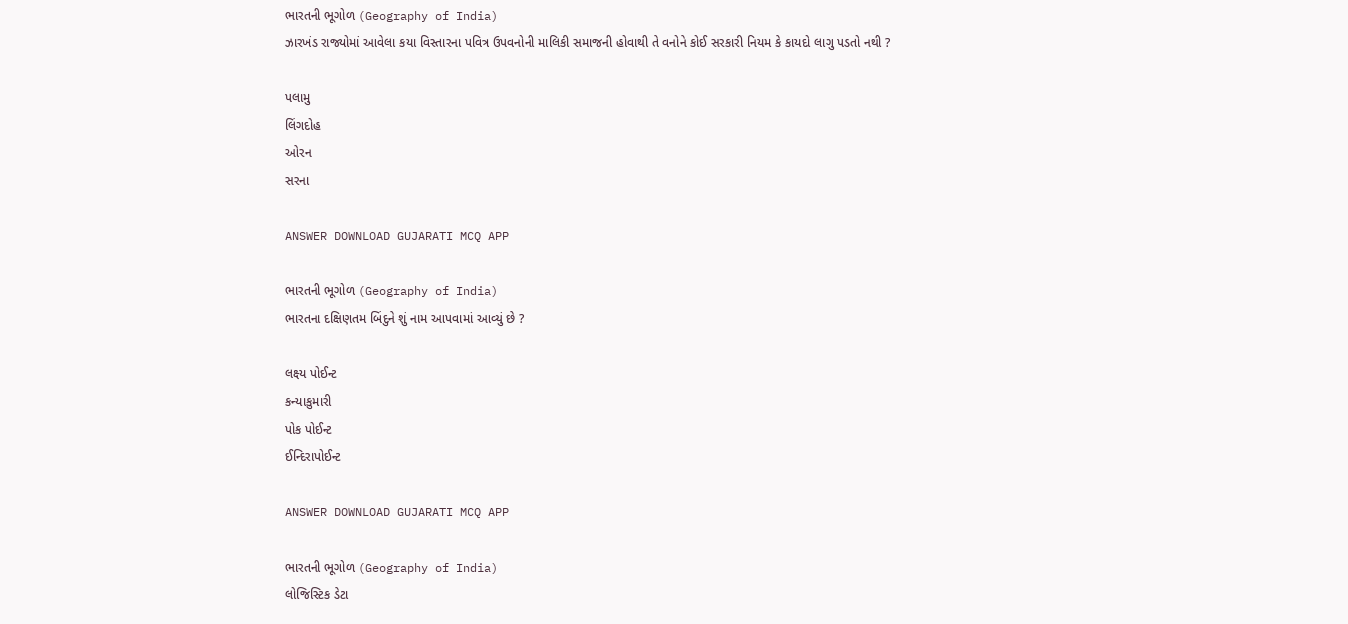ભારતની ભૂગોળ (Geography of India)
ઝારખંડ રાજ્યોમાં આવેલા કયા વિસ્તારના પવિત્ર ઉપવનોની માલિકી સમાજની હોવાથી તે વનોને કોઈ સરકારી નિયમ કે કાયદો લાગુ પડતો નથી ?

પલામુ
લિંગદોહ
ઓરન
સરના

ANSWER DOWNLOAD GUJARATI MCQ APP

ભારતની ભૂગોળ (Geography of India)
ભારતના દક્ષિણતમ બિંદુને શું નામ આપવામાં આવ્યું છે ?

લક્ષ્ય પોઈન્ટ
કન્યાકુમારી
પોક પોઈન્ટ
ઈન્દિરાપોઈન્ટ

ANSWER DOWNLOAD GUJARATI MCQ APP

ભારતની ભૂગોળ (Geography of India)
લોજિસ્ટિક ડેટા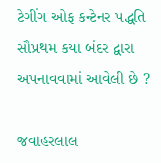ટેગીંગ ઓફ કન્ટેનર પદ્ધતિ સૌપ્રથમ કયા બંદર દ્વારા અપનાવવામાં આવેલી છે ?

જવાહરલાલ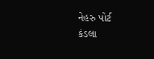નેહરુ પોર્ટ
કંડલા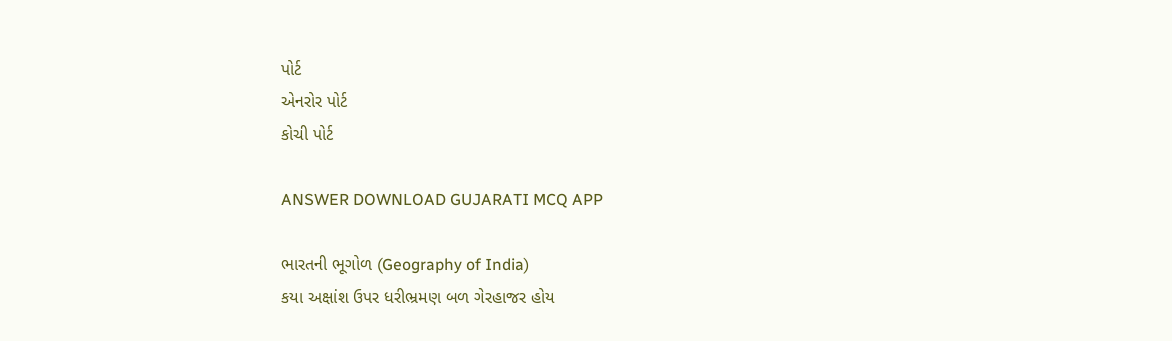પોર્ટ
એનરોર પોર્ટ
કોચી પોર્ટ

ANSWER DOWNLOAD GUJARATI MCQ APP

ભારતની ભૂગોળ (Geography of India)
કયા અક્ષાંશ ઉપર ધરીભ્રમણ બળ ગેરહાજર હોય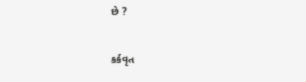છે ?

કર્કવૃત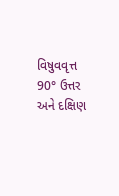વિષુવવૃત્ત
90° ઉત્તર અને દક્ષિણ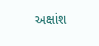અક્ષાંશ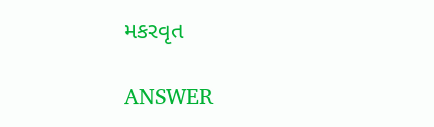મકરવૃત

ANSWER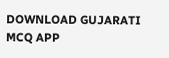DOWNLOAD GUJARATI MCQ APP